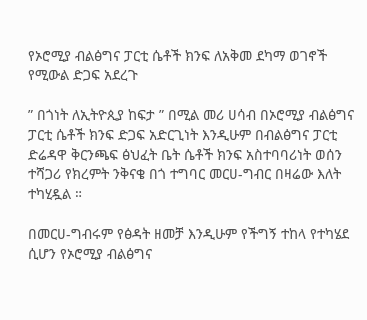የኦሮሚያ ብልፅግና ፓርቲ ሴቶች ክንፍ ለአቅመ ደካማ ወገኖች የሚውል ድጋፍ አደረጉ

” በጎነት ለኢትዮጲያ ከፍታ ” በሚል መሪ ሀሳብ በኦሮሚያ ብልፅግና ፓርቲ ሴቶች ክንፍ ድጋፍ አድርጊነት እንዲሁም በብልፅግና ፓርቲ ድሬዳዋ ቅርንጫፍ ፅህፈት ቤት ሴቶች ክንፍ አስተባባሪነት ወሰን ተሻጋሪ የክረምት ንቅናቄ በጎ ተግባር መርሀ-ግብር በዛሬው እለት ተካሂዷል ።

በመርሀ-ግብሩም የፅዳት ዘመቻ እንዲሁም የችግኝ ተከላ የተካሄደ ሲሆን የኦሮሚያ ብልፅግና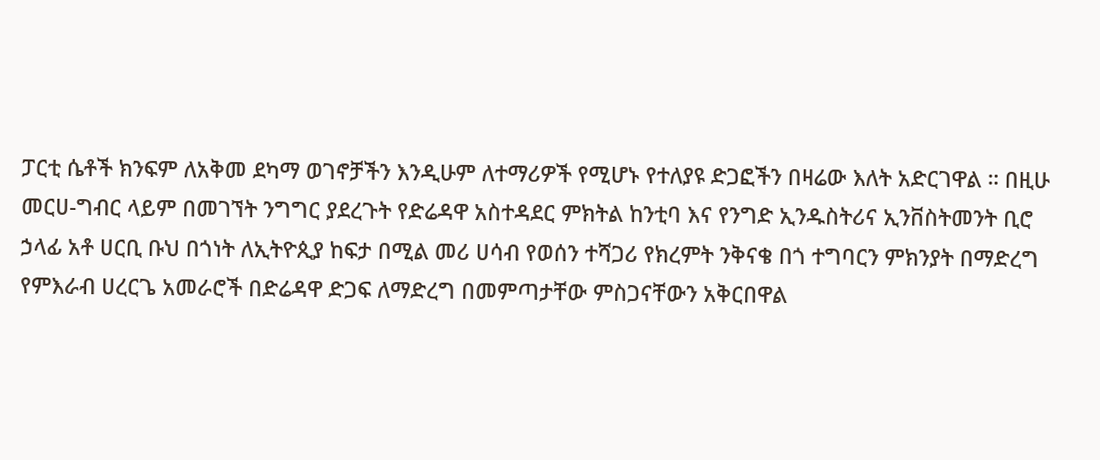ፓርቲ ሴቶች ክንፍም ለአቅመ ደካማ ወገኖቻችን እንዲሁም ለተማሪዎች የሚሆኑ የተለያዩ ድጋፎችን በዛሬው እለት አድርገዋል ። በዚሁ መርሀ-ግብር ላይም በመገኘት ንግግር ያደረጉት የድሬዳዋ አስተዳደር ምክትል ከንቲባ እና የንግድ ኢንዱስትሪና ኢንቨስትመንት ቢሮ ኃላፊ አቶ ሀርቢ ቡህ በጎነት ለኢትዮጲያ ከፍታ በሚል መሪ ሀሳብ የወሰን ተሻጋሪ የክረምት ንቅናቄ በጎ ተግባርን ምክንያት በማድረግ የምእራብ ሀረርጌ አመራሮች በድሬዳዋ ድጋፍ ለማድረግ በመምጣታቸው ምስጋናቸውን አቅርበዋል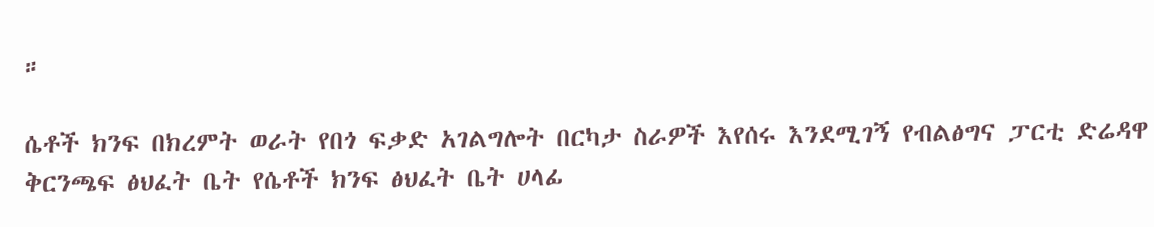።

ሴቶች ክንፍ በክረምት ወራት የበጎ ፍቃድ አገልግሎት በርካታ ስራዎች እየሰሩ እንደሚገኝ የብልፅግና ፓርቲ ድሬዳዋ ቅርንጫፍ ፅህፈት ቤት የሴቶች ክንፍ ፅህፈት ቤት ሀላፊ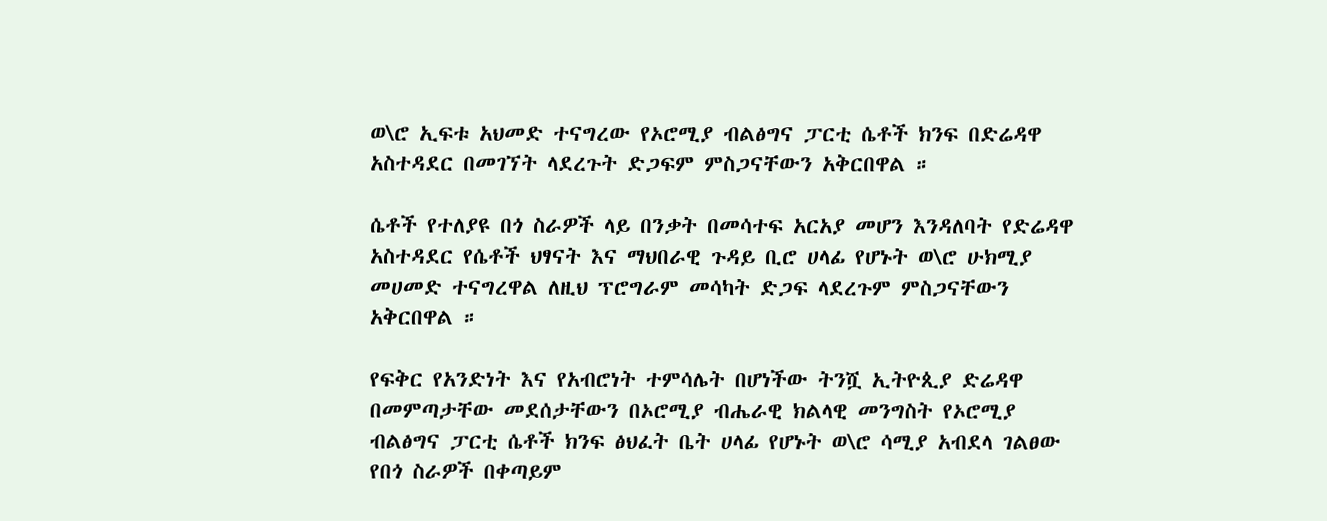ወ\ሮ ኢፍቱ አህመድ ተናግረው የኦሮሚያ ብልፅግና ፓርቲ ሴቶች ክንፍ በድሬዳዋ አስተዳደር በመገኘት ላደረጉት ድጋፍም ምስጋናቸውን አቅርበዋል ።

ሴቶች የተለያዩ በጎ ስራዎች ላይ በንቃት በመሳተፍ አርአያ መሆን እንዳለባት የድሬዳዋ አስተዳደር የሴቶች ህፃናት እና ማህበራዊ ጉዳይ ቢሮ ሀላፊ የሆኑት ወ\ሮ ሁክሚያ መሀመድ ተናግረዋል ለዚህ ፕሮግራም መሳካት ድጋፍ ላደረጉም ምስጋናቸውን አቅርበዋል ።

የፍቅር የአንድነት እና የአብሮነት ተምሳሌት በሆነችው ትንሿ ኢትዮጲያ ድሬዳዋ በመምጣታቸው መደሰታቸውን በኦሮሚያ ብሔራዊ ክልላዊ መንግስት የኦሮሚያ ብልፅግና ፓርቲ ሴቶች ክንፍ ፅህፈት ቤት ሀላፊ የሆኑት ወ\ሮ ሳሚያ አብደላ ገልፀው የበጎ ስራዎች በቀጣይም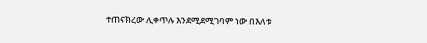ተጠናክረው ሊቀጥሉ እንደሚደሚገባም ነው በእለቱ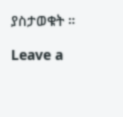ያስታወቁት ።

Leave a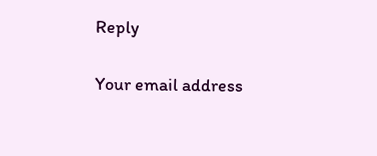Reply

Your email address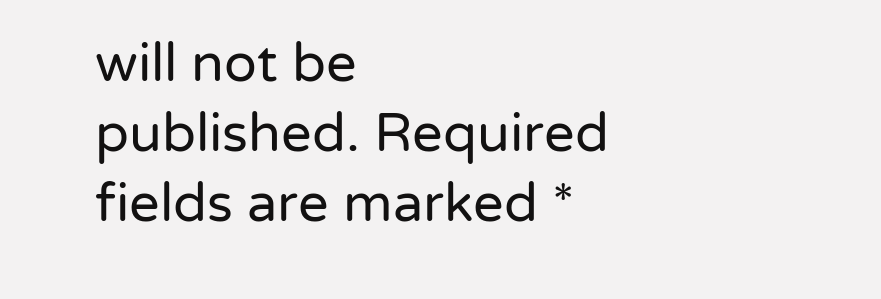will not be published. Required fields are marked *